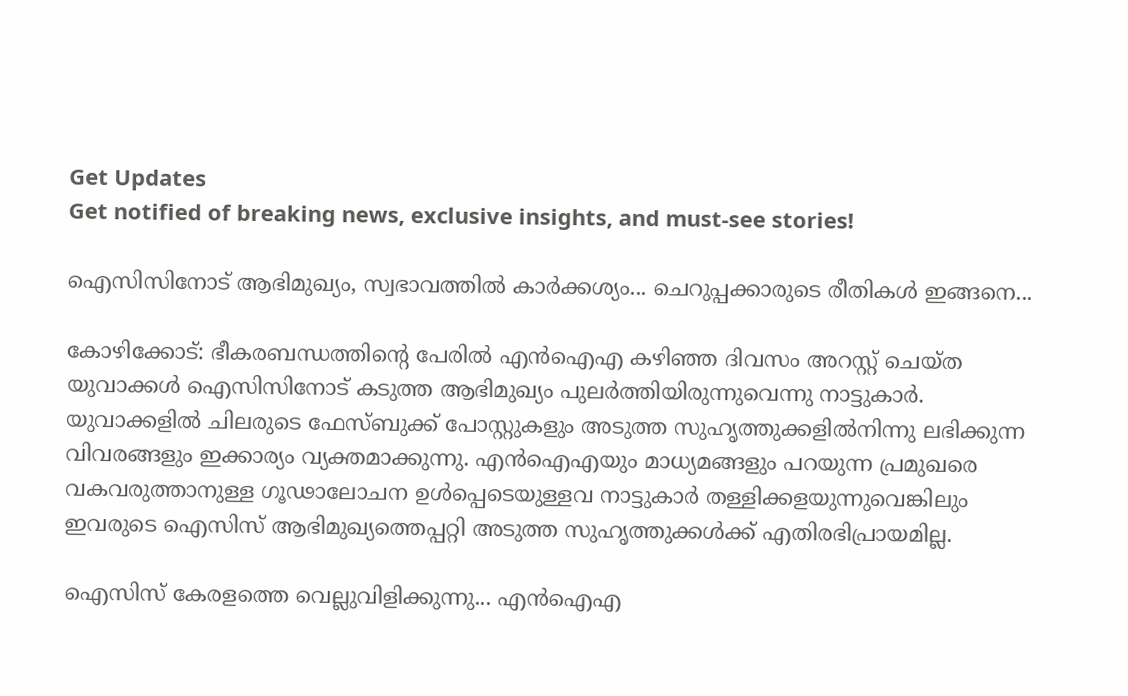Get Updates
Get notified of breaking news, exclusive insights, and must-see stories!

ഐസിസിനോട് ആഭിമുഖ്യം, സ്വഭാവത്തില്‍ കാര്‍ക്കശ്യം... ചെറുപ്പക്കാരുടെ രീതികള്‍ ഇങ്ങനെ...

കോഴിക്കോട്: ഭീകരബന്ധത്തിന്റെ പേരില്‍ എന്‍ഐഎ കഴിഞ്ഞ ദിവസം അറസ്റ്റ് ചെയ്ത യുവാക്കള്‍ ഐസിസിനോട് കടുത്ത ആഭിമുഖ്യം പുലര്‍ത്തിയിരുന്നുവെന്നു നാട്ടുകാര്‍. യുവാക്കളില്‍ ചിലരുടെ ഫേസ്ബുക്ക് പോസ്റ്റുകളും അടുത്ത സുഹൃത്തുക്കളില്‍നിന്നു ലഭിക്കുന്ന വിവരങ്ങളും ഇക്കാര്യം വ്യക്തമാക്കുന്നു. എന്‍ഐഎയും മാധ്യമങ്ങളും പറയുന്ന പ്രമുഖരെ വകവരുത്താനുള്ള ഗൂഢാലോചന ഉള്‍പ്പെടെയുള്ളവ നാട്ടുകാര്‍ തള്ളിക്കളയുന്നുവെങ്കിലും ഇവരുടെ ഐസിസ് ആഭിമുഖ്യത്തെപ്പറ്റി അടുത്ത സുഹൃത്തുക്കള്‍ക്ക് എതിരഭിപ്രായമില്ല.

ഐസിസ് കേരളത്തെ വെല്ലുവിളിക്കുന്നു... എന്‍ഐഎ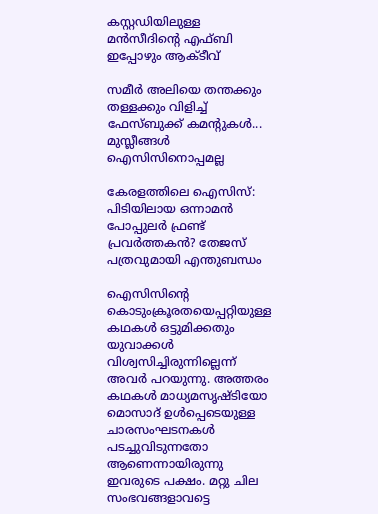കസ്റ്റഡിയിലുള്ള മന്‍സീദിന്റെ എഫ്ബി ഇപ്പോഴും ആക്ടീവ്

സമീര്‍ അലിയെ തന്തക്കും തള്ളക്കും വിളിച്ച് ഫേസ്ബുക്ക് കമന്റുകള്‍... മുസ്ലീങ്ങള്‍ ഐസിസിനൊപ്പമല്ല

കേരളത്തിലെ ഐസിസ്: പിടിയിലായ ഒന്നാമന്‍ പോപ്പുലര്‍ ഫ്രണ്ട് പ്രവര്‍ത്തകന്‍? തേജസ് പത്രവുമായി എന്തുബന്ധം

ഐസിസിന്റെ കൊടുംക്രൂരതയെപ്പറ്റിയുള്ള കഥകള്‍ ഒട്ടുമിക്കതും യുവാക്കള്‍ വിശ്വസിച്ചിരുന്നില്ലെന്ന് അവര്‍ പറയുന്നു. അത്തരം കഥകള്‍ മാധ്യമസൃഷ്ടിയോ മൊസാദ് ഉള്‍പ്പെടെയുള്ള ചാരസംഘടനകള്‍ പടച്ചുവിടുന്നതോ ആണെന്നായിരുന്നു ഇവരുടെ പക്ഷം. മറ്റു ചില സംഭവങ്ങളാവട്ടെ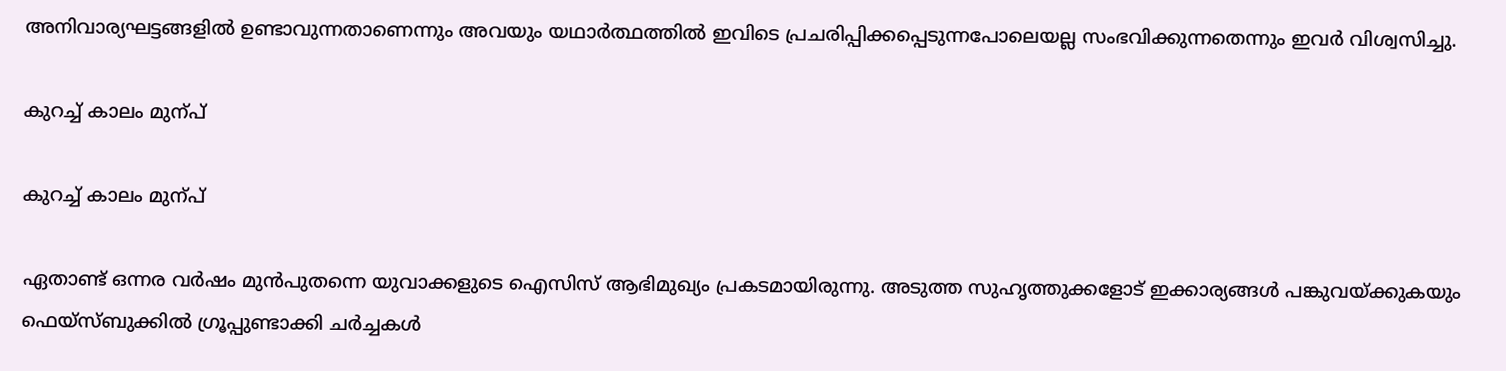അനിവാര്യഘട്ടങ്ങളില്‍ ഉണ്ടാവുന്നതാണെന്നും അവയും യഥാര്‍ത്ഥത്തില്‍ ഇവിടെ പ്രചരിപ്പിക്കപ്പെടുന്നപോലെയല്ല സംഭവിക്കുന്നതെന്നും ഇവര്‍ വിശ്വസിച്ചു.

കുറച്ച് കാലം മുന്പ്

കുറച്ച് കാലം മുന്പ്

ഏതാണ്ട് ഒന്നര വര്‍ഷം മുന്‍പുതന്നെ യുവാക്കളുടെ ഐസിസ് ആഭിമുഖ്യം പ്രകടമായിരുന്നു. അടുത്ത സുഹൃത്തുക്കളോട് ഇക്കാര്യങ്ങള്‍ പങ്കുവയ്ക്കുകയും ഫെയ്‌സ്ബുക്കില്‍ ഗ്രൂപ്പുണ്ടാക്കി ചര്‍ച്ചകള്‍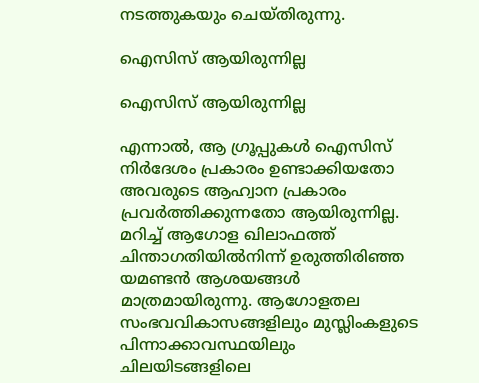നടത്തുകയും ചെയ്തിരുന്നു.

ഐസിസ് ആയിരുന്നില്ല

ഐസിസ് ആയിരുന്നില്ല

എന്നാല്‍, ആ ഗ്രൂപ്പുകള്‍ ഐസിസ് നിര്‍ദേശം പ്രകാരം ഉണ്ടാക്കിയതോ അവരുടെ ആഹ്വാന പ്രകാരം പ്രവര്‍ത്തിക്കുന്നതോ ആയിരുന്നില്ല. മറിച്ച് ആഗോള ഖിലാഫത്ത് ചിന്താഗതിയില്‍നിന്ന് ഉരുത്തിരിഞ്ഞ യമണ്ടന്‍ ആശയങ്ങള്‍ മാത്രമായിരുന്നു. ആഗോളതല സംഭവവികാസങ്ങളിലും മുസ്ലിംകളുടെ പിന്നാക്കാവസ്ഥയിലും ചിലയിടങ്ങളിലെ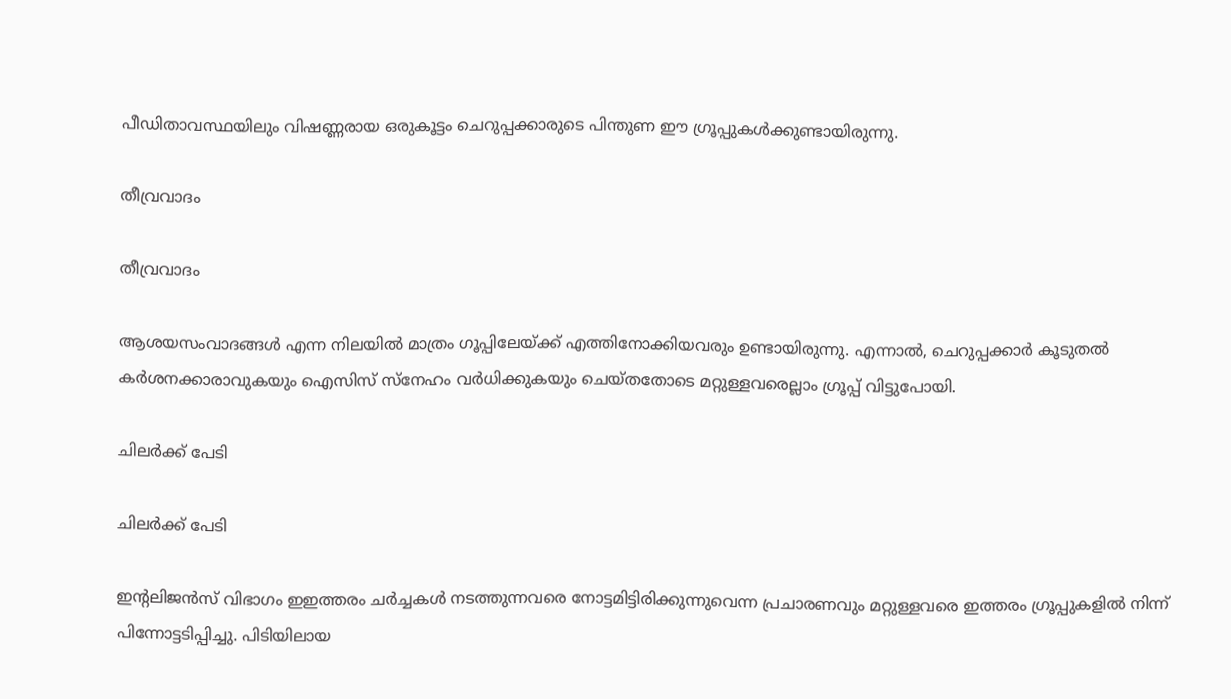പീഡിതാവസ്ഥയിലും വിഷണ്ണരായ ഒരുകൂട്ടം ചെറുപ്പക്കാരുടെ പിന്തുണ ഈ ഗ്രൂപ്പുകള്‍ക്കുണ്ടായിരുന്നു.

തീവ്രവാദം

തീവ്രവാദം

ആശയസംവാദങ്ങള്‍ എന്ന നിലയില്‍ മാത്രം ഗൂപ്പിലേയ്ക്ക് എത്തിനോക്കിയവരും ഉണ്ടായിരുന്നു. എന്നാല്‍, ചെറുപ്പക്കാര്‍ കൂടുതല്‍ കര്‍ശനക്കാരാവുകയും ഐസിസ് സ്‌നേഹം വര്‍ധിക്കുകയും ചെയ്തതോടെ മറ്റുള്ളവരെല്ലാം ഗ്രൂപ്പ് വിട്ടുപോയി.

ചിലര്‍ക്ക് പേടി

ചിലര്‍ക്ക് പേടി

ഇന്റലിജന്‍സ് വിഭാഗം ഇഇത്തരം ചര്‍ച്ചകള്‍ നടത്തുന്നവരെ നോട്ടമിട്ടിരിക്കുന്നുവെന്ന പ്രചാരണവും മറ്റുള്ളവരെ ഇത്തരം ഗ്രൂപ്പുകളില്‍ നിന്ന് പിന്നോട്ടടിപ്പിച്ചു. പിടിയിലായ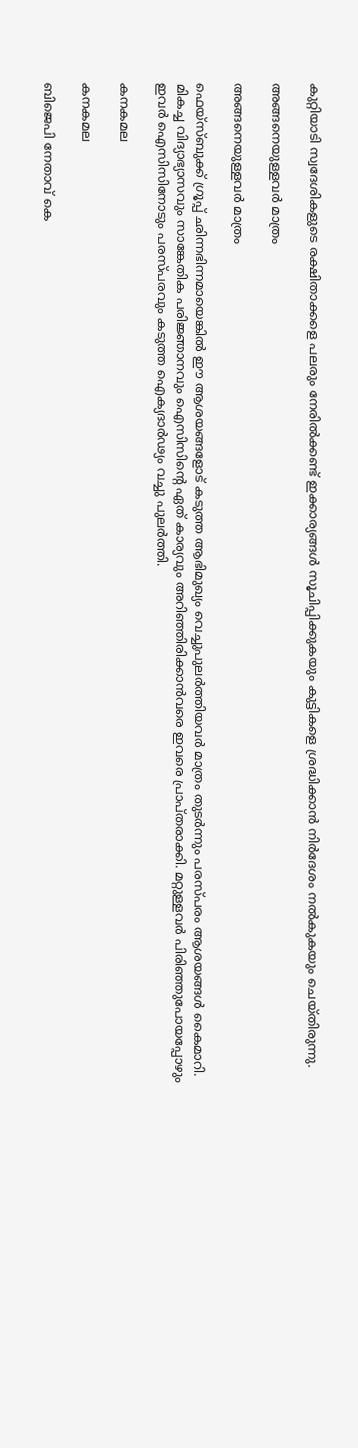കുറ്റിയാടി സ്വദേശികളുടെ രക്ഷിതാക്കളെ പലരും നേരില്‍ക്കണ്ട് ഇക്കാര്യങ്ങള്‍ സൂചിപ്പിക്കുകയും കുട്ടികളെ ശ്രദ്ധിക്കാന്‍ നിര്‍ദേശം നല്‍കുകയും ചെയ്തിരുന്നു.

അങ്ങനെയുള്ളവര്‍ മാത്രം

അങ്ങനെയുള്ളവര്‍ മാത്രം

ഫെയ്‌സ്ബുക്ക് ഗ്രൂപ്പ് ഛിന്നഭിന്നമായെങ്കില്‍ ഈ ആശയങ്ങളോട് കടുത്ത ആഭിമുഖ്യം വെച്ചുപുലര്‍ത്തിയവര്‍ മാത്രം തുടര്‍ന്നും പരസ്പരം ആശയങ്ങള്‍ കൈമാറി. മികച്ച വിദ്യാഭ്യാസവും സാങ്കേതിക പരിജ്ഞാനവും ഐസിസിന്റെ ഏത് കാര്യവും അറിഞ്ഞിരിക്കാന്‍വരെ ഇവരെ പ്രാപ്തരാക്കി. മറ്റുള്ളവര്‍ പിരിഞ്ഞുപോയപ്പോഴും ഇവര്‍ ഐസിസിനോടും പരസ്പരവും കടുത്ത ഐക്യദാര്‍ഢ്യം വച്ചു പുലര്‍ത്തി.

കനകമല

കനകമല

ബിജെപി നേതാവ് കെ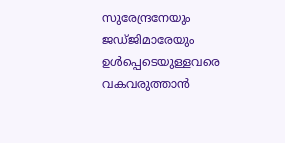സുരേന്ദ്രനേയും ജഡ്ജിമാരേയും ഉള്‍പ്പെടെയുള്ളവരെ വകവരുത്താന്‍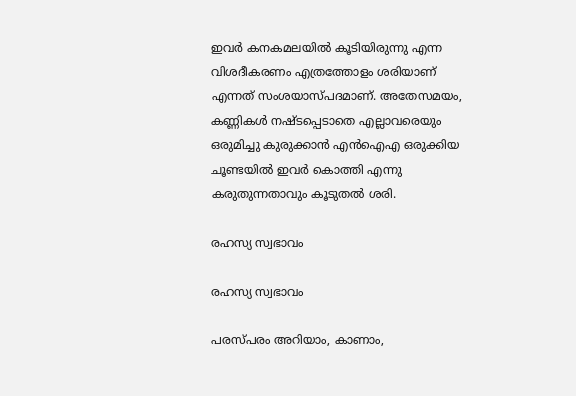ഇവര്‍ കനകമലയില്‍ കൂടിയിരുന്നു എന്ന വിശദീകരണം എത്രത്തോളം ശരിയാണ് എന്നത് സംശയാസ്പദമാണ്. അതേസമയം, കണ്ണികള്‍ നഷ്ടപ്പെടാതെ എല്ലാവരെയും ഒരുമിച്ചു കുരുക്കാന്‍ എന്‍ഐഎ ഒരുക്കിയ ചൂണ്ടയില്‍ ഇവര്‍ കൊത്തി എന്നു കരുതുന്നതാവും കൂടുതല്‍ ശരി.

രഹസ്യ സ്വഭാവം

രഹസ്യ സ്വഭാവം

പരസ്പരം അറിയാം, കാണാം,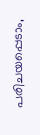പരിചയപ്പെടാം,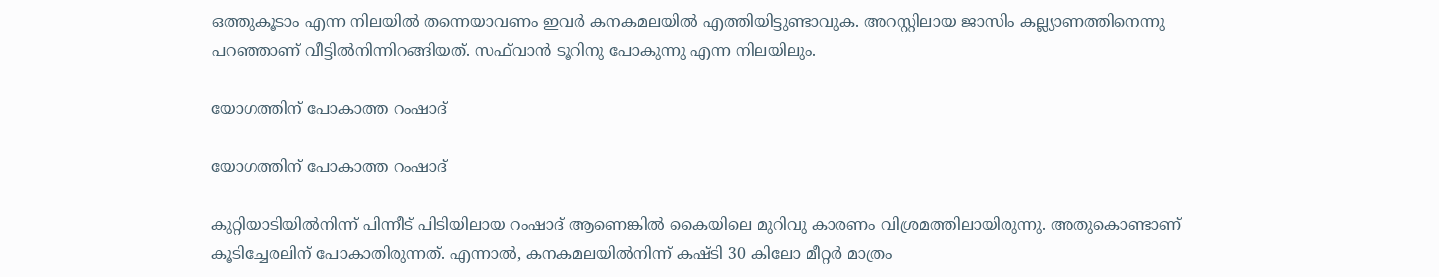ഒത്തുകൂടാം എന്ന നിലയില്‍ തന്നെയാവണം ഇവര്‍ കനകമലയില്‍ എത്തിയിട്ടുണ്ടാവുക. അറസ്റ്റിലായ ജാസിം കല്ല്യാണത്തിനെന്നു പറഞ്ഞാണ് വീട്ടില്‍നിന്നിറങ്ങിയത്. സഫ്‌വാന്‍ ടൂറിനു പോകുന്നു എന്ന നിലയിലും.

യോഗത്തിന് പോകാത്ത റംഷാദ്

യോഗത്തിന് പോകാത്ത റംഷാദ്

കുറ്റിയാടിയില്‍നിന്ന് പിന്നീട് പിടിയിലായ റംഷാദ് ആണെങ്കില്‍ കൈയിലെ മുറിവു കാരണം വിശ്രമത്തിലായിരുന്നു. അതുകൊണ്ടാണ് കൂടിച്ചേരലിന് പോകാതിരുന്നത്. എന്നാല്‍, കനകമലയില്‍നിന്ന് കഷ്ടി 30 കിലോ മീറ്റര്‍ മാത്രം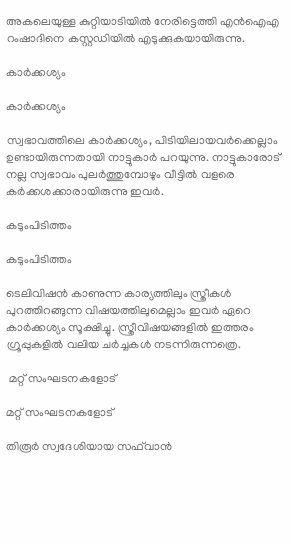അകലെയുള്ള കുറ്റിയാടിയില്‍ നേരിട്ടെത്തി എന്‍ഐഎ റംഷാദിനെ കസ്റ്റഡിയില്‍ എടുക്കുകയായിരുന്നു.

കാര്‍ക്കശ്യം

കാര്‍ക്കശ്യം

സ്വഭാവത്തിലെ കാര്‍ക്കശ്യം, പിടിയിലായവര്‍ക്കെല്ലാം ഉണ്ടായിരുന്നതായി നാട്ടുകാര്‍ പറയുന്നു. നാട്ടുകാരോട് നല്ല സ്വഭാവം പുലര്‍ത്തുമ്പോഴും വീട്ടില്‍ വളരെ കര്‍ക്കശക്കാരായിരുന്നു ഇവര്‍.

കടുംപിടിത്തം

കടുംപിടിത്തം

ടെലിവിഷന്‍ കാണുന്ന കാര്യത്തിലും സ്ത്രീകള്‍ പുറത്തിറങ്ങുന്ന വിഷയത്തിലുമെല്ലാം ഇവര്‍ ഏറെ കാര്‍ക്കശ്യം സൂക്ഷിച്ചു. സ്ത്രീവിഷയങ്ങളില്‍ ഇത്തരം ഗ്രൂപ്പുകളില്‍ വലിയ ചര്‍ച്ചകള്‍ നടന്നിരുന്നത്രെ.

 മറ്റ് സംഘടനകളോട്

മറ്റ് സംഘടനകളോട്

തിരൂര്‍ സ്വദേശിയായ സഫ്‌വാന്‍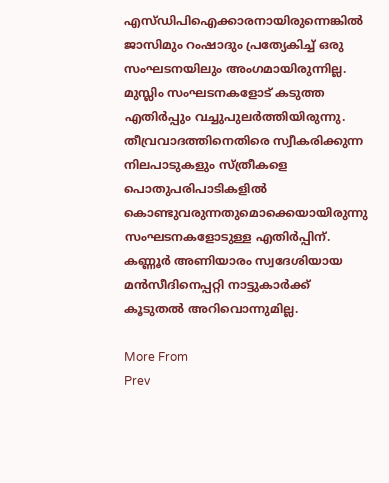എസ്ഡിപിഐക്കാരനായിരുന്നെങ്കില്‍ ജാസിമും റംഷാദും പ്രത്യേകിച്ച് ഒരു സംഘടനയിലും അംഗമായിരുന്നില്ല. മുസ്ലിം സംഘടനകളോട് കടുത്ത എതിര്‍പ്പും വച്ചുപുലര്‍ത്തിയിരുന്നു. തീവ്രവാദത്തിനെതിരെ സ്വീകരിക്കുന്ന നിലപാടുകളും സ്ത്രീകളെ പൊതുപരിപാടികളില്‍ കൊണ്ടുവരുന്നതുമൊക്കെയായിരുന്നു സംഘടനകളോടുള്ള എതിര്‍പ്പിന്. കണ്ണൂര്‍ അണിയാരം സ്വദേശിയായ മന്‍സീദിനെപ്പറ്റി നാട്ടുകാര്‍ക്ക് കൂടുതല്‍ അറിവൊന്നുമില്ല.

More From
Prev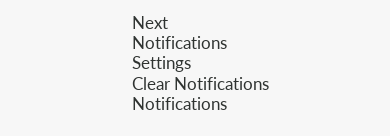Next
Notifications
Settings
Clear Notifications
Notifications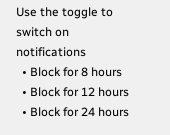Use the toggle to switch on notifications
  • Block for 8 hours
  • Block for 12 hours
  • Block for 24 hours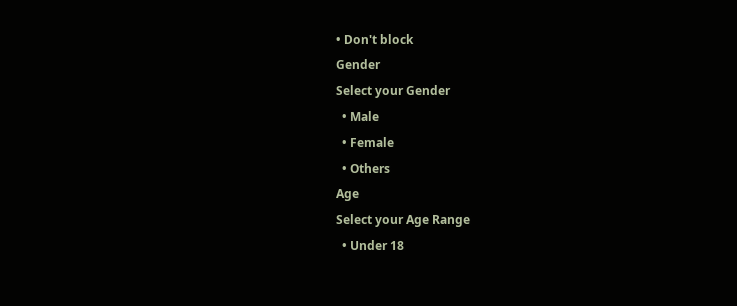• Don't block
Gender
Select your Gender
  • Male
  • Female
  • Others
Age
Select your Age Range
  • Under 18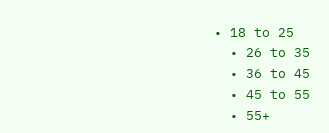• 18 to 25
  • 26 to 35
  • 36 to 45
  • 45 to 55
  • 55+